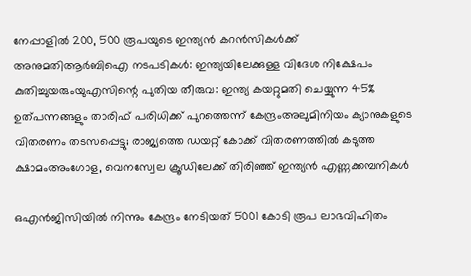നേപ്പാളിൽ 200, 500 രൂപയുടെ ഇന്ത്യൻ കറൻസികൾക്ക് അനുമതിആര്‍ബിഐ നടപടികള്‍: ഇന്ത്യയിലേക്കുള്ള വിദേശ നിക്ഷേപം കുതിച്ചുയരുംയുഎസിന്റെ പുതിയ തീരുവ: ഇന്ത്യ കയറ്റുമതി ചെയ്യുന്ന 45% ഉത്പന്നങ്ങളും താരിഫ് പരിധിക്ക് പുറത്തെന്ന് കേന്ദ്രംഅലുമിനിയം ക്യാനുകളുടെ വിതരണം തടസപ്പെട്ടു; രാജ്യത്തെ ഡയറ്റ് കോക്ക് വിതരണത്തില്‍ കടുത്ത ക്ഷാമംഅംഗോള, വെനസ്വേല ക്രൂഡിലേക്ക് തിരിഞ്ഞ് ഇന്ത്യൻ എണ്ണക്കമ്പനികൾ

ഒഎന്‍ജിസിയില്‍ നിന്നും കേന്ദ്രം നേടിയത് 5001 കോടി രൂപ ലാഭവിഹിതം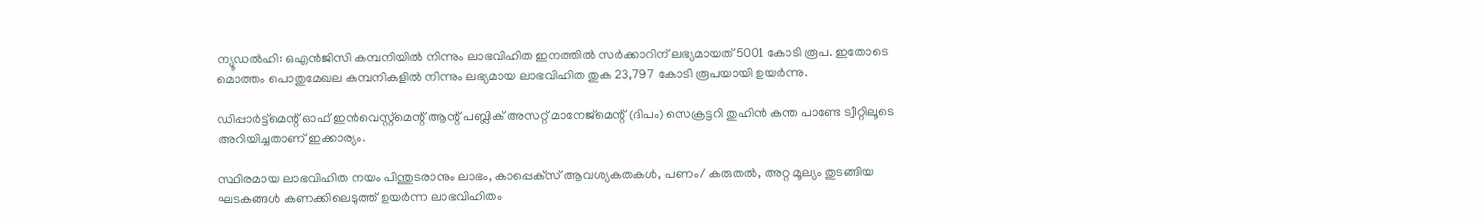ന്യൂഡല്‍ഹി: ഒഎന്‍ജിസി കമ്പനിയില്‍ നിന്നും ലാഭവിഹിത ഇനത്തില്‍ സര്‍ക്കാറിന് ലഭ്യമായത് 5001 കോടി രൂപ. ഇതോടെ മൊത്തം പൊതുമേഖല കമ്പനികളില്‍ നിന്നും ലഭ്യമായ ലാഭവിഹിത തുക 23,797 കോടി രൂപയായി ഉയര്‍ന്നു.

ഡിപ്പാര്‍ട്ട്‌മെന്റ് ഓഫ് ഇന്‍വെസ്റ്റ്‌മെന്റ് ആന്റ് പബ്ലിക് അസറ്റ് മാനേജ്‌മെന്റ് (ദിപം) സെക്രട്ടറി തുഹിന്‍ കന്ത പാണ്ടേ ട്വീറ്റിലൂടെ അറിയിച്ചതാണ് ഇക്കാര്യം.

സ്ഥിരമായ ലാഭവിഹിത നയം പിന്തുടരാനും ലാഭം, കാപ്പെക്‌സ് ആവശ്യകതകള്‍, പണം/ കരുതല്‍, അറ്റ മൂല്യം തുടങ്ങിയ ഘടകങ്ങള്‍ കണക്കിലെടുത്ത് ഉയര്‍ന്ന ലാഭവിഹിതം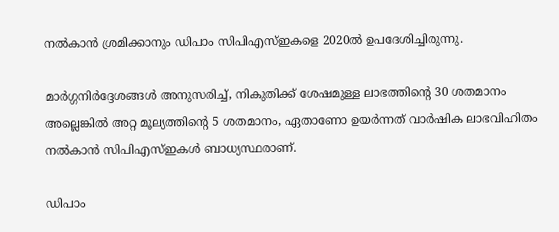നല്‍കാന്‍ ശ്രമിക്കാനും ഡിപാം സിപിഎസ്ഇകളെ 2020ല്‍ ഉപദേശിച്ചിരുന്നു.

മാര്‍ഗ്ഗനിര്‍ദ്ദേശങ്ങള്‍ അനുസരിച്ച്, നികുതിക്ക് ശേഷമുള്ള ലാഭത്തിന്റെ 30 ശതമാനം അല്ലെങ്കില്‍ അറ്റ മൂല്യത്തിന്റെ 5 ശതമാനം, ഏതാണോ ഉയര്‍ന്നത് വാര്‍ഷിക ലാഭവിഹിതം നല്‍കാന്‍ സിപിഎസ്ഇകള്‍ ബാധ്യസ്ഥരാണ്.

ഡിപാം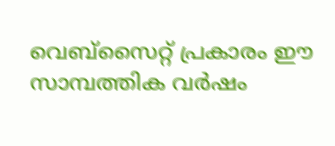വെബ്‌സൈറ്റ് പ്രകാരം ഈ സാമ്പത്തിക വര്‍ഷം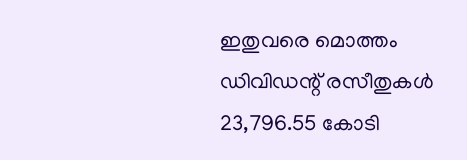ഇതുവരെ മൊത്തം ഡിവിഡന്റ് രസീതുകള്‍ 23,796.55 കോടി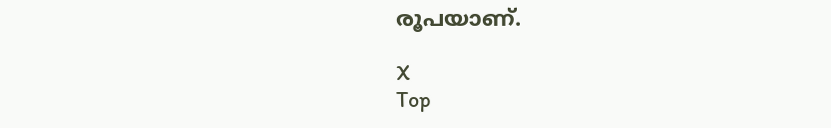രൂപയാണ്.

X
Top